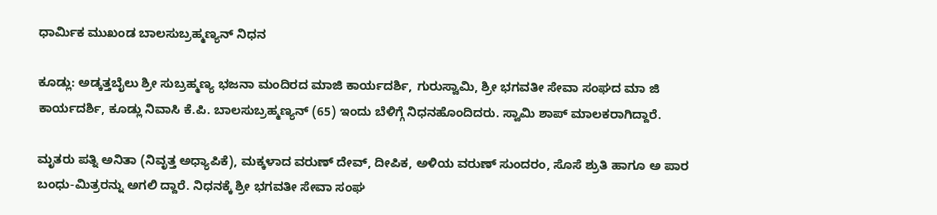ಧಾರ್ಮಿಕ ಮುಖಂಡ ಬಾಲಸುಬ್ರಹ್ಮಣ್ಯನ್ ನಿಧನ

ಕೂಡ್ಲು: ಅಡ್ಕತ್ತಬೈಲು ಶ್ರೀ ಸುಬ್ರಹ್ಮಣ್ಯ ಭಜನಾ ಮಂದಿರದ ಮಾಜಿ ಕಾರ್ಯದರ್ಶಿ, ಗುರುಸ್ವಾಮಿ, ಶ್ರೀ ಭಗವತೀ ಸೇವಾ ಸಂಘದ ಮಾ ಜಿ ಕಾರ್ಯದರ್ಶಿ, ಕೂಡ್ಲು ನಿವಾಸಿ ಕೆ.ಪಿ. ಬಾಲಸುಬ್ರಹ್ಮಣ್ಯನ್ (65) ಇಂದು ಬೆಳಿಗ್ಗೆ ನಿಧನಹೊಂದಿದರು. ಸ್ವಾಮಿ ಶಾಪ್ ಮಾಲಕರಾಗಿದ್ದಾರೆ.

ಮೃತರು ಪತ್ನಿ ಅನಿತಾ (ನಿವೃತ್ತ ಅಧ್ಯಾಪಿಕೆ), ಮಕ್ಕಳಾದ ವರುಣ್ ದೇವ್, ದೀಪಿಕ, ಅಳಿಯ ವರುಣ್ ಸುಂದರಂ, ಸೊಸೆ ಶ್ರುತಿ ಹಾಗೂ ಅ ಪಾರ ಬಂಧು-ಮಿತ್ರರನ್ನು ಅಗಲಿ ದ್ದಾರೆ. ನಿಧನಕ್ಕೆ ಶ್ರೀ ಭಗವತೀ ಸೇವಾ ಸಂಘ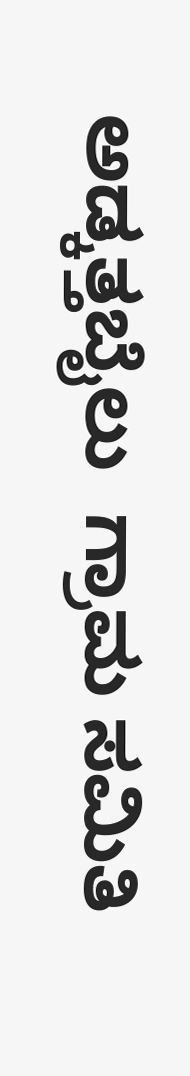ಅಡ್ಕತ್ತಬೈಲು  ಗ್ರಾಮ ಸಮಿತಿ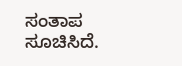ಸಂತಾಪ ಸೂಚಿಸಿದೆ.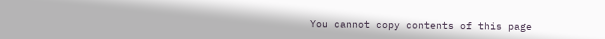You cannot copy contents of this page